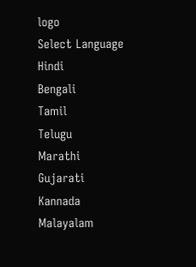logo
Select Language
Hindi
Bengali
Tamil
Telugu
Marathi
Gujarati
Kannada
Malayalam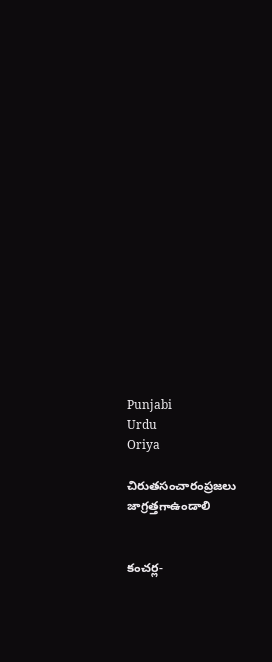Punjabi
Urdu
Oriya

చిరుతసంచారంప్రజలు జాగ్రత్తగాఉండాలి


కంచర్ల-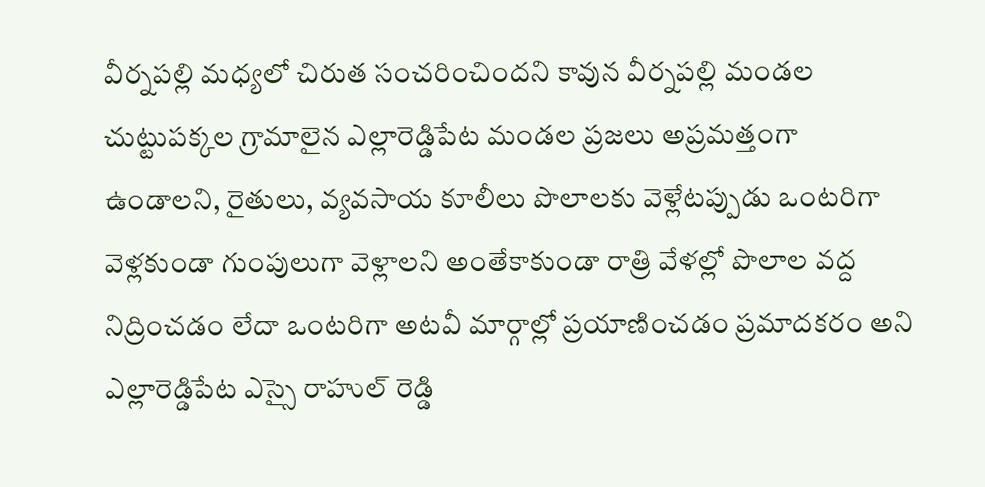వీర్నపల్లి మధ్యలో చిరుత సంచరించిందని కావున వీర్నపల్లి మండల చుట్టుపక్కల గ్రామాలైన ఎల్లారెడ్డిపేట మండల ప్రజలు అప్రమత్తంగా ఉండాలని, రైతులు, వ్యవసాయ కూలీలు పొలాలకు వెళ్లేటప్పుడు ఒంటరిగా వెళ్లకుండా గుంపులుగా వెళ్లాలని అంతేకాకుండా రాత్రి వేళల్లో పొలాల వద్ద నిద్రించడం లేదా ఒంటరిగా అటవీ మార్గాల్లో ప్రయాణించడం ప్రమాదకరం అని ఎల్లారెడ్డిపేట ఎస్సై రాహుల్ రెడ్డి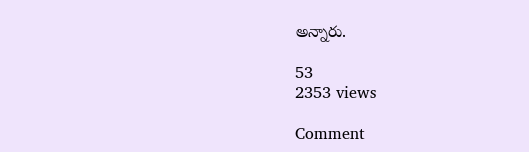అన్నారు.

53
2353 views

Comment